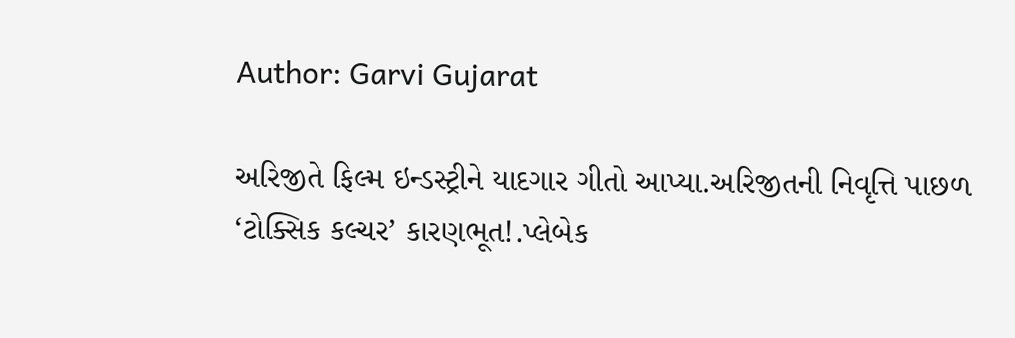Author: Garvi Gujarat

અરિજીતે ફિલ્મ ઇન્ડસ્ટ્રીને યાદગાર ગીતો આપ્યા.અરિજીતની નિવૃત્તિ પાછળ ‘ટોક્સિક કલ્ચર’ કારણભૂત!.પ્લેબેક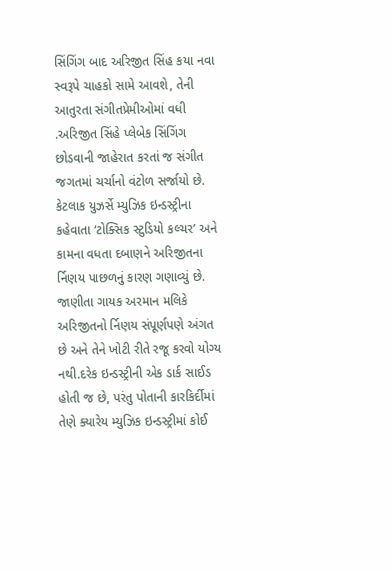સિંગિંગ બાદ અરિજીત સિંહ કયા નવા સ્વરૂપે ચાહકો સામે આવશે, તેની આતુરતા સંગીતપ્રેમીઓમાં વધી .અરિજીત સિંહે પ્લેબેક સિંગિંગ છોડવાની જાહેરાત કરતાં જ સંગીત જગતમાં ચર્ચાનો વંટોળ સર્જાયો છે. કેટલાક યુઝર્સે મ્યુઝિક ઇન્ડસ્ટ્રીના કહેવાતા ‘ટોક્સિક સ્ટુડિયો કલ્ચર’ અને કામના વધતા દબાણને અરિજીતના ર્નિણય પાછળનું કારણ ગણાવ્યું છે. જાણીતા ગાયક અરમાન મલિકે અરિજીતનો ર્નિણય સંપૂર્ણપણે અંગત છે અને તેને ખોટી રીતે રજૂ કરવો યોગ્ય નથી.દરેક ઇન્ડસ્ટ્રીની એક ડાર્ક સાઈડ હોતી જ છે, પરંતુ પોતાની કારકિર્દીમાં તેણે ક્યારેય મ્યુઝિક ઇન્ડસ્ટ્રીમાં કોઈ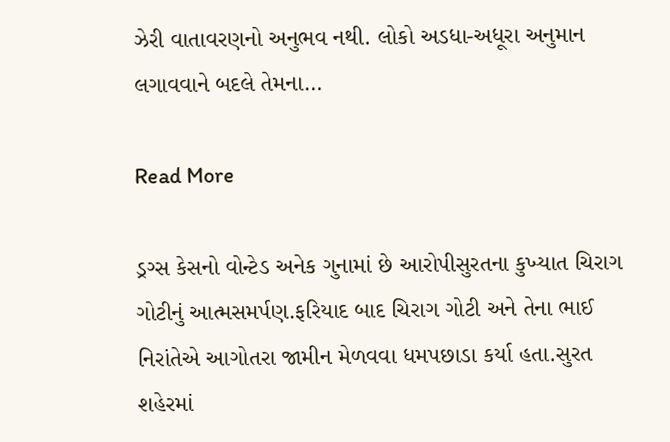ઝેરી વાતાવરણનો અનુભવ નથી. લોકો અડધા-અધૂરા અનુમાન લગાવવાને બદલે તેમના…

Read More

ડ્રગ્સ કેસનો વોન્ટેડ અનેક ગુનામાં છે આરોપીસુરતના કુખ્યાત ચિરાગ ગોટીનું આત્મસમર્પણ.ફરિયાદ બાદ ચિરાગ ગોટી અને તેના ભાઈ નિરાંતેએ આગોતરા જામીન મેળવવા ધમપછાડા કર્યા હતા.સુરત શહેરમાં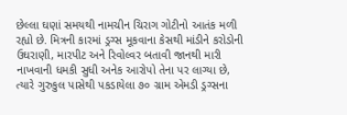છેલ્લા ઘણાં સમયથી નામચીન ચિરાગ ગોટીનો આતંક મળી રહ્યો છે. મિત્રની કારમાં ડ્રગ્સ મૂકવાના કેસથી માંડીને કરોડોની ઉઘરાણી, મારપીટ અને રિવોલ્વર બતાવી જાનથી મારી નાખવાની ધમકી સુધી અનેક આરોપો તેના પર લાગ્યા છે, ત્યારે ગુરુકુલ પાસેથી પકડાયેલા ૭૦ ગ્રામ એમડી ડ્રગ્સના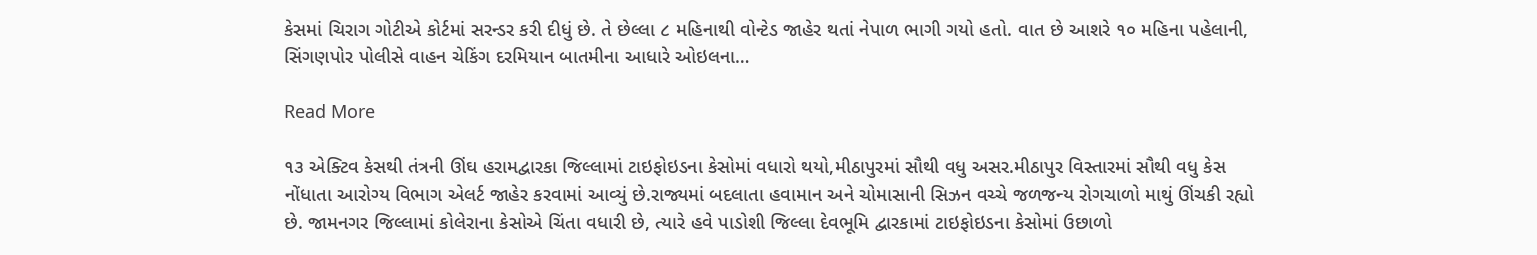કેસમાં ચિરાગ ગોટીએ કોર્ટમાં સરન્ડર કરી દીધું છે. તે છેલ્લા ૮ મહિનાથી વોન્ટેડ જાહેર થતાં નેપાળ ભાગી ગયો હતો. વાત છે આશરે ૧૦ મહિના પહેલાની, સિંગણપોર પોલીસે વાહન ચેકિંગ દરમિયાન બાતમીના આધારે ઓઇલના…

Read More

૧૩ એક્ટિવ કેસથી તંત્રની ઊંઘ હરામદ્વારકા જિલ્લામાં ટાઇફોઇડના કેસોમાં વધારો થયો,મીઠાપુરમાં સૌથી વધુ અસર.મીઠાપુર વિસ્તારમાં સૌથી વધુ કેસ નોંધાતા આરોગ્ય વિભાગ એલર્ટ જાહેર કરવામાં આવ્યું છે.રાજ્યમાં બદલાતા હવામાન અને ચોમાસાની સિઝન વચ્ચે જળજન્ય રોગચાળો માથું ઊંચકી રહ્યો છે. જામનગર જિલ્લામાં કોલેરાના કેસોએ ચિંતા વધારી છે, ત્યારે હવે પાડોશી જિલ્લા દેવભૂમિ દ્વારકામાં ટાઇફોઇડના કેસોમાં ઉછાળો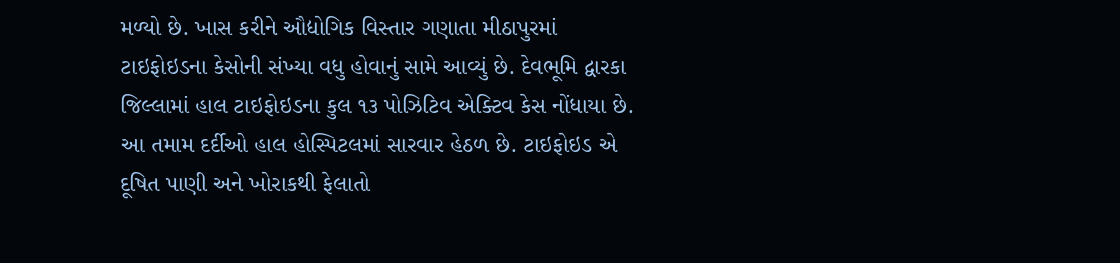મળ્યો છે. ખાસ કરીને ઔદ્યોગિક વિસ્તાર ગણાતા મીઠાપુરમાં ટાઇફોઇડના કેસોની સંખ્યા વધુ હોવાનું સામે આવ્યું છે. દેવભૂમિ દ્વારકા જિલ્લામાં હાલ ટાઇફોઇડના કુલ ૧૩ પોઝિટિવ એક્ટિવ કેસ નોંધાયા છે. આ તમામ દર્દીઓ હાલ હોસ્પિટલમાં સારવાર હેઠળ છે. ટાઇફોઇડ એ દૂષિત પાણી અને ખોરાકથી ફેલાતો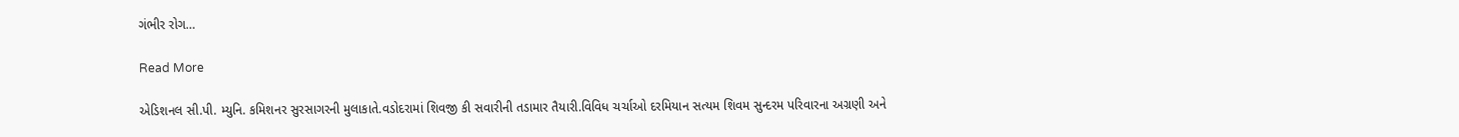ગંભીર રોગ…

Read More

એડિશનલ સી.પી. મ્યુનિ. કમિશનર સુરસાગરની મુલાકાતે.વડોદરામાં શિવજી કી સવારીની તડામાર તૈયારી.વિવિધ ચર્ચાઓ દરમિયાન સત્યમ શિવમ સુન્દરમ પરિવારના અગ્રણી અને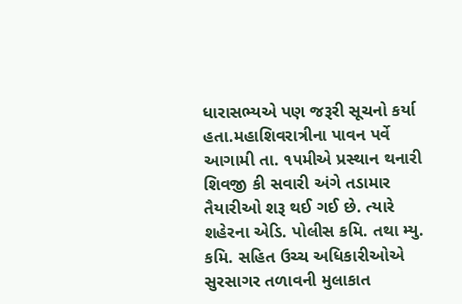ધારાસભ્યએ પણ જરૂરી સૂચનો કર્યા હતા.મહાશિવરાત્રીના પાવન પર્વે આગામી તા. ૧૫મીએ પ્રસ્થાન થનારી શિવજી કી સવારી અંગે તડામાર તૈયારીઓ શરૂ થઈ ગઈ છે. ત્યારે શહેરના એડિ. પોલીસ કમિ. તથા મ્યુ. કમિ. સહિત ઉચ્ચ અધિકારીઓએ સુરસાગર તળાવની મુલાકાત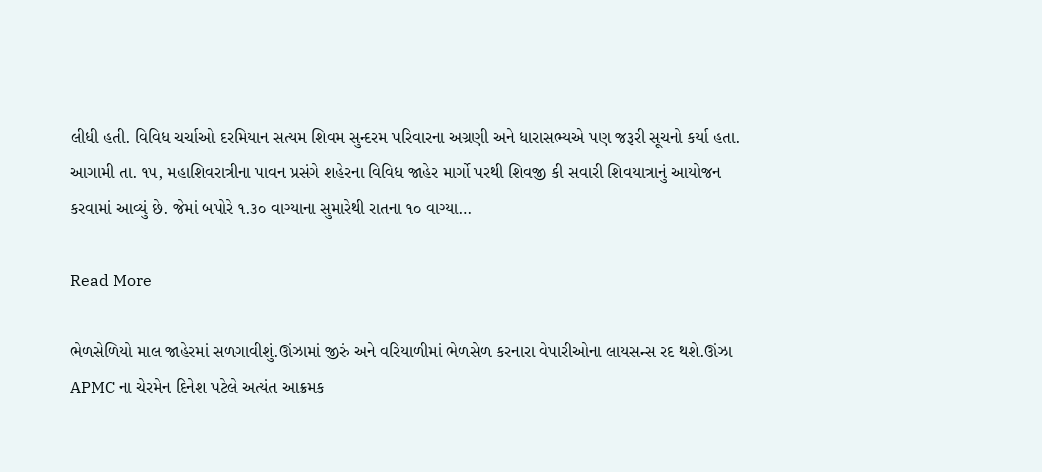લીધી હતી. વિવિધ ચર્ચાઓ દરમિયાન સત્યમ શિવમ સુન્દરમ પરિવારના અગ્રણી અને ધારાસભ્યએ પણ જરૂરી સૂચનો કર્યા હતા. આગામી તા. ૧૫, મહાશિવરાત્રીના પાવન પ્રસંગે શહેરના વિવિધ જાહેર માર્ગો પરથી શિવજી કી સવારી શિવયાત્રાનું આયોજન કરવામાં આવ્યું છે. જેમાં બપોરે ૧.૩૦ વાગ્યાના સુમારેથી રાતના ૧૦ વાગ્યા…

Read More

ભેળસેળિયો માલ જાહેરમાં સળગાવીશું.ઊંઝામાં જીરું અને વરિયાળીમાં ભેળસેળ કરનારા વેપારીઓના લાયસન્સ રદ થશે.ઊંઝા APMC ના ચેરમેન દિનેશ પટેલે અત્યંત આક્રમક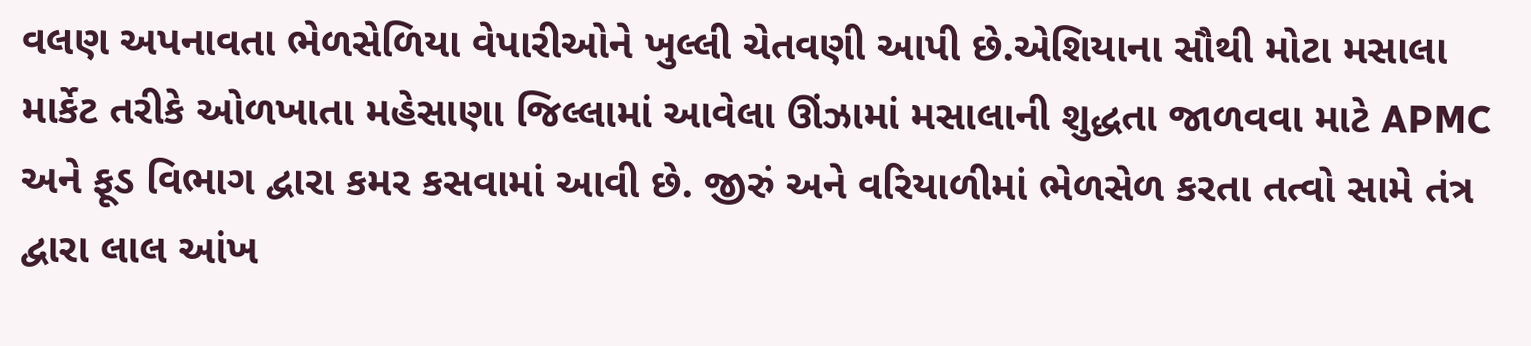વલણ અપનાવતા ભેળસેળિયા વેપારીઓને ખુલ્લી ચેતવણી આપી છે.એશિયાના સૌથી મોટા મસાલા માર્કેટ તરીકે ઓળખાતા મહેસાણા જિલ્લામાં આવેલા ઊંઝામાં મસાલાની શુદ્ધતા જાળવવા માટે APMC અને ફૂડ વિભાગ દ્વારા કમર કસવામાં આવી છે. જીરું અને વરિયાળીમાં ભેળસેળ કરતા તત્વો સામે તંત્ર દ્વારા લાલ આંખ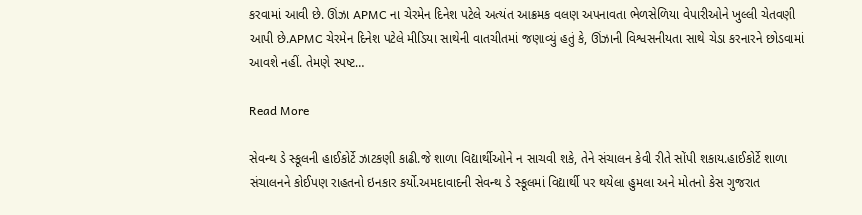કરવામાં આવી છે. ઊંઝા APMC ના ચેરમેન દિનેશ પટેલે અત્યંત આક્રમક વલણ અપનાવતા ભેળસેળિયા વેપારીઓને ખુલ્લી ચેતવણી આપી છે.APMC ચેરમેન દિનેશ પટેલે મીડિયા સાથેની વાતચીતમાં જણાવ્યું હતું કે, ઊંઝાની વિશ્વસનીયતા સાથે ચેડા કરનારને છોડવામાં આવશે નહીં. તેમણે સ્પષ્ટ…

Read More

સેવન્થ ડે સ્કૂલની હાઈકોર્ટે ઝાટકણી કાઢી.જે શાળા વિદ્યાર્થીઓને ન સાચવી શકે, તેને સંચાલન કેવી રીતે સોંપી શકાય.હાઈકોર્ટે શાળા સંચાલનને કોઈપણ રાહતનો ઇનકાર કર્યો.અમદાવાદની સેવન્થ ડે સ્કૂલમાં વિદ્યાર્થી પર થયેલા હુમલા અને મોતનો કેસ ગુજરાત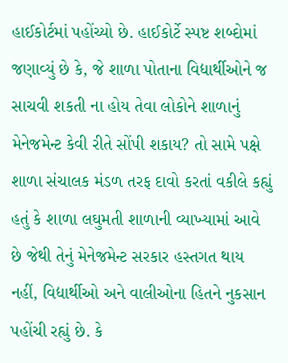હાઈકોર્ટમાં પહોંચ્યો છે. હાઈકોર્ટે સ્પષ્ટ શબ્દોમાં જણાવ્યું છે કે, જે શાળા પોતાના વિદ્યાર્થીઓને જ સાચવી શકતી ના હોય તેવા લોકોને શાળાનું મેનેજમેન્ટ કેવી રીતે સોંપી શકાય? તો સામે પક્ષે શાળા સંચાલક મંડળ તરફ દાવો કરતાં વકીલે કહ્યું હતું કે શાળા લઘુમતી શાળાની વ્યાખ્યામાં આવે છે જેથી તેનું મેનેજમેન્ટ સરકાર હસ્તગત થાય નહીં, વિદ્યાર્થીઓ અને વાલીઓના હિતને નુકસાન પહોંચી રહ્યું છે. કે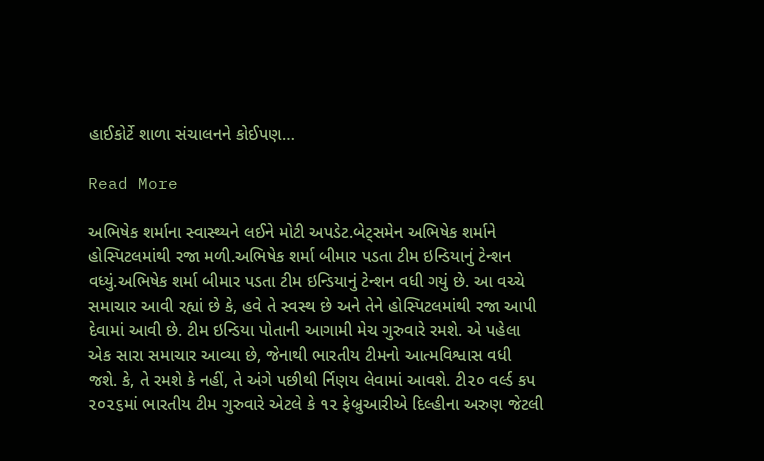હાઈકોર્ટે શાળા સંચાલનને કોઈપણ…

Read More

અભિષેક શર્માના સ્વાસ્થ્યને લઈને મોટી અપડેટ.બેટ્સમેન અભિષેક શર્માને હોસ્પિટલમાંથી રજા મળી.અભિષેક શર્મા બીમાર પડતા ટીમ ઇન્ડિયાનું ટેન્શન વધ્યું.અભિષેક શર્મા બીમાર પડતા ટીમ ઇન્ડિયાનું ટેન્શન વધી ગયું છે. આ વચ્ચે સમાચાર આવી રહ્યાં છે કે, હવે તે સ્વસ્થ છે અને તેને હોસ્પિટલમાંથી રજા આપી દેવામાં આવી છે. ટીમ ઇન્ડિયા પોતાની આગામી મેચ ગુરુવારે રમશે. એ પહેલા એક સારા સમાચાર આવ્યા છે, જેનાથી ભારતીય ટીમનો આત્મવિશ્વાસ વધી જશે. કે, તે રમશે કે નહીં, તે અંગે પછીથી ર્નિણય લેવામાં આવશે. ટી૨૦ વર્લ્ડ કપ ૨૦૨૬માં ભારતીય ટીમ ગુરુવારે એટલે કે ૧૨ ફેબ્રુઆરીએ દિલ્હીના અરુણ જેટલી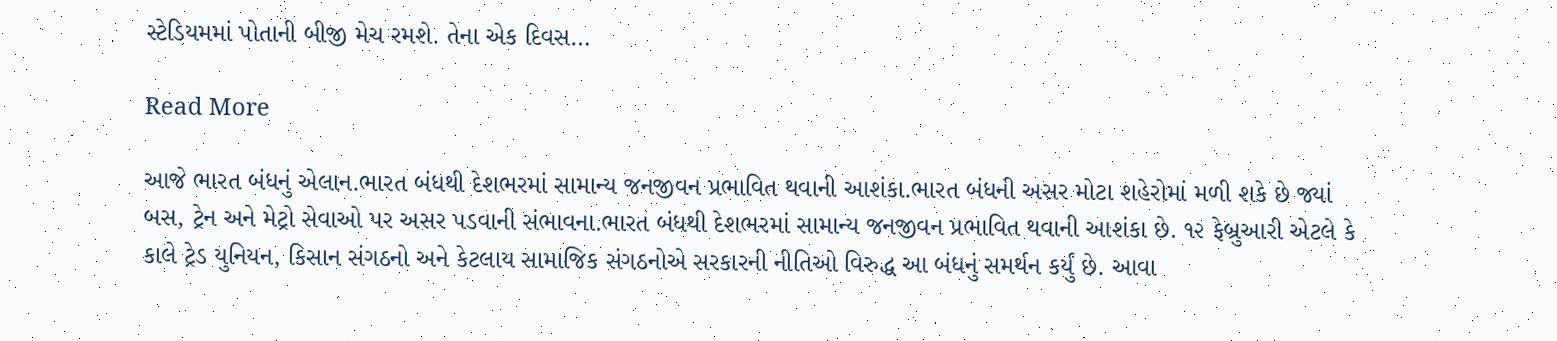સ્ટેડિયમમાં પોતાની બીજી મેચ રમશે. તેના એક દિવસ…

Read More

આજે ભારત બંધનું એલાન.ભારત બંધથી દેશભરમાં સામાન્ય જનજીવન પ્રભાવિત થવાની આશંકા.ભારત બંધની અસર મોટા શહેરોમાં મળી શકે છે જ્યાં બસ, ટ્રેન અને મેટ્રો સેવાઓ પર અસર પડવાની સંભાવના.ભારત બંધથી દેશભરમાં સામાન્ય જનજીવન પ્રભાવિત થવાની આશંકા છે. ૧૨ ફેબ્રુઆરી એટલે કે કાલે ટ્રેડ યુનિયન, કિસાન સંગઠનો અને કેટલાય સામાજિક સંગઠનોએ સરકારની નીતિઓ વિરુદ્ધ આ બંધનું સમર્થન કર્યું છે. આવા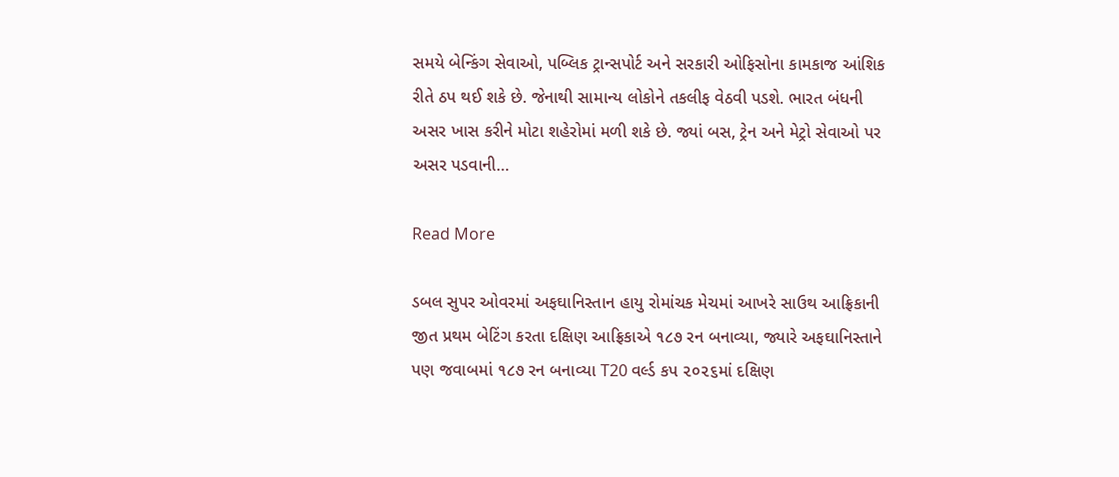સમયે બેન્કિંગ સેવાઓ, પબ્લિક ટ્રાન્સપોર્ટ અને સરકારી ઓફિસોના કામકાજ આંશિક રીતે ઠપ થઈ શકે છે. જેનાથી સામાન્ય લોકોને તકલીફ વેઠવી પડશે. ભારત બંધની અસર ખાસ કરીને મોટા શહેરોમાં મળી શકે છે. જ્યાં બસ, ટ્રેન અને મેટ્રો સેવાઓ પર અસર પડવાની…

Read More

ડબલ સુપર ઓવરમાં અફઘાનિસ્તાન હાયુ રોમાંચક મેચમાં આખરે સાઉથ આફ્રિકાની જીત પ્રથમ બેટિંગ કરતા દક્ષિણ આફ્રિકાએ ૧૮૭ રન બનાવ્યા, જ્યારે અફઘાનિસ્તાને પણ જવાબમાં ૧૮૭ રન બનાવ્યા T20 વર્લ્ડ કપ ૨૦૨૬માં દક્ષિણ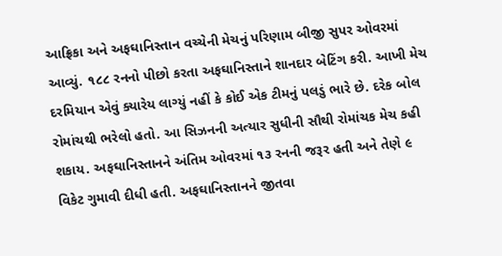આફ્રિકા અને અફઘાનિસ્તાન વચ્ચેની મેચનું પરિણામ બીજી સુપર ઓવરમાં આવ્યું. ૧૮૮ રનનો પીછો કરતા અફઘાનિસ્તાને શાનદાર બેટિંગ કરી. આખી મેચ દરમિયાન એવું ક્યારેય લાગ્યું નહીં કે કોઈ એક ટીમનું પલડું ભારે છે. દરેક બોલ રોમાંચથી ભરેલો હતો. આ સિઝનની અત્યાર સુધીની સૌથી રોમાંચક મેચ કહી શકાય. અફઘાનિસ્તાનને અંતિમ ઓવરમાં ૧૩ રનની જરૂર હતી અને તેણે ૯ વિકેટ ગુમાવી દીધી હતી. અફઘાનિસ્તાનને જીતવા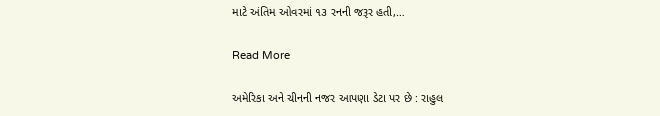માટે અંતિમ ઓવરમાં ૧૩ રનની જરૂર હતી,…

Read More

અમેરિકા અને ચીનની નજર આપણા ડેટા પર છે : રાહુલ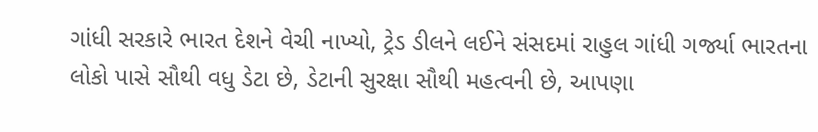ગાંધી સરકારે ભારત દેશને વેચી નાખ્યો, ટ્રેડ ડીલને લઈને સંસદમાં રાહુલ ગાંધી ગર્જ્યા ભારતના લોકો પાસે સૌથી વધુ ડેટા છે, ડેટાની સુરક્ષા સૌથી મહત્વની છે, આપણા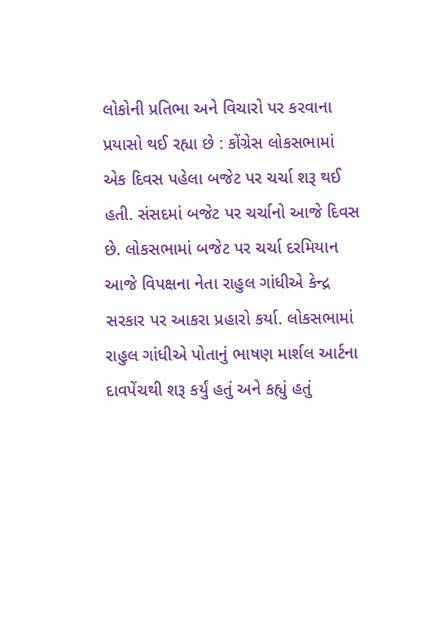લોકોની પ્રતિભા અને વિચારો પર કરવાના પ્રયાસો થઈ રહ્યા છે : કોંગ્રેસ લોકસભામાં એક દિવસ પહેલા બજેટ પર ચર્ચા શરૂ થઈ હતી. સંસદમાં બજેટ પર ચર્ચાનો આજે દિવસ છે. લોકસભામાં બજેટ પર ચર્ચા દરમિયાન આજે વિપક્ષના નેતા રાહુલ ગાંધીએ કેન્દ્ર સરકાર પર આકરા પ્રહારો કર્યા. લોકસભામાં રાહુલ ગાંધીએ પોતાનું ભાષણ માર્શલ આર્ટના દાવપેંચથી શરૂ કર્યું હતું અને કહ્યું હતું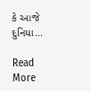કે આજે દુનિયા…

Read More